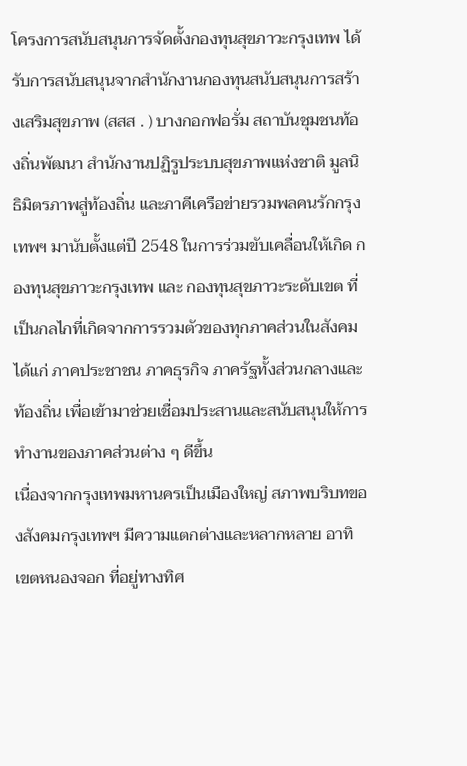โครงการสนับสนุนการจัดตั้งกองทุนสุขภาวะกรุงเทพ ได้รับการสนับสนุนจากสำนักงานกองทุนสนับสนุนการสร้างเสริมสุขภาพ (สสส . ) บางกอกฟอรั่ม สถาบันชุมชนท้องถิ่นพัฒนา สำนักงานปฏิรูประบบสุขภาพแห่งชาติ มูลนิธิมิตรภาพสู่ท้องถิ่น และภาคีเครือข่ายรวมพลคนรักกรุงเทพฯ มานับตั้งแต่ปี 2548 ในการร่วมขับเคลื่อนให้เกิด กองทุนสุขภาวะกรุงเทพ และ กองทุนสุขภาวะระดับเขต ที่เป็นกลไกที่เกิดจากการรวมตัวของทุกภาคส่วนในสังคม ได้แก่ ภาคประชาชน ภาคธุรกิจ ภาครัฐทั้งส่วนกลางและท้องถิ่น เพื่อเข้ามาช่วยเชื่อมประสานและสนับสนุนให้การทำงานของภาคส่วนต่าง ๆ ดีขึ้น
เนื่องจากกรุงเทพมหานครเป็นเมืองใหญ่ สภาพบริบทของสังคมกรุงเทพฯ มีความแตกต่างและหลากหลาย อาทิ เขตหนองจอก ที่อยู่ทางทิศ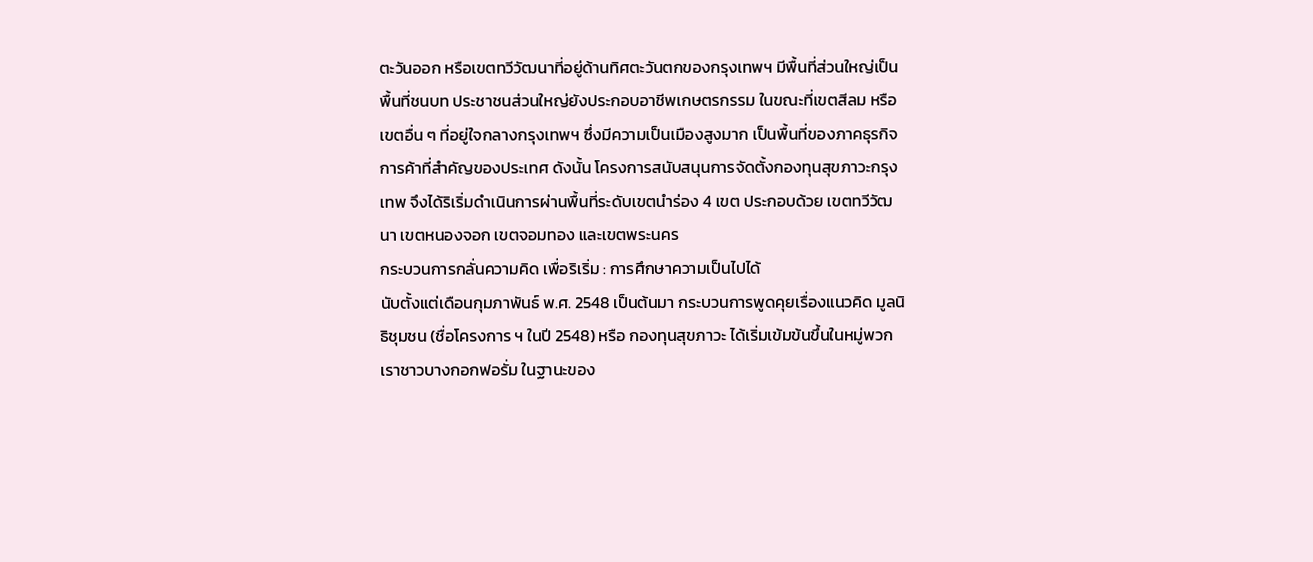ตะวันออก หรือเขตทวีวัฒนาที่อยู่ด้านทิศตะวันตกของกรุงเทพฯ มีพื้นที่ส่วนใหญ่เป็นพื้นที่ชนบท ประชาชนส่วนใหญ่ยังประกอบอาชีพเกษตรกรรม ในขณะที่เขตสีลม หรือเขตอื่น ๆ ที่อยู่ใจกลางกรุงเทพฯ ซึ่งมีความเป็นเมืองสูงมาก เป็นพื้นที่ของภาคธุรกิจการค้าที่สำคัญของประเทศ ดังนั้น โครงการสนับสนุนการจัดตั้งกองทุนสุขภาวะกรุงเทพ จึงได้ริเริ่มดำเนินการผ่านพื้นที่ระดับเขตนำร่อง 4 เขต ประกอบด้วย เขตทวีวัฒนา เขตหนองจอก เขตจอมทอง และเขตพระนคร
กระบวนการกลั่นความคิด เพื่อริเริ่ม : การศึกษาความเป็นไปได้
นับตั้งแต่เดือนกุมภาพันธ์ พ.ศ. 2548 เป็นต้นมา กระบวนการพูดคุยเรื่องแนวคิด มูลนิธิชุมชน (ชื่อโครงการ ฯ ในปี 2548) หรือ กองทุนสุขภาวะ ได้เริ่มเข้มข้นขึ้นในหมู่พวกเราชาวบางกอกฟอรั่ม ในฐานะของ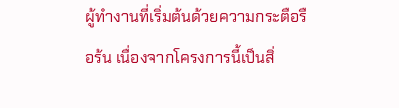ผู้ทำงานที่เริ่มต้นด้วยความกระตือรือร้น เนื่องจากโครงการนี้เป็นสิ่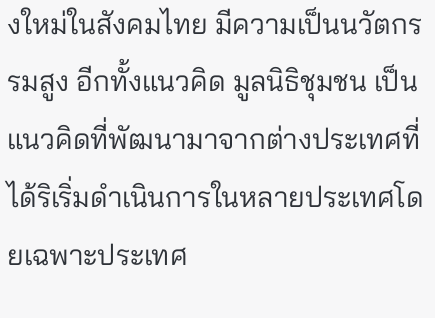งใหม่ในสังคมไทย มีความเป็นนวัตกรรมสูง อีกทั้งแนวคิด มูลนิธิชุมชน เป็นแนวคิดที่พัฒนามาจากต่างประเทศที่ได้ริเริ่มดำเนินการในหลายประเทศโดยเฉพาะประเทศ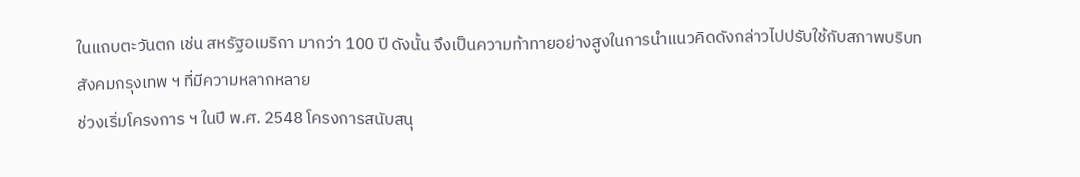ในแถบตะวันตก เช่น สหรัฐอเมริกา มากว่า 100 ปี ดังนั้น จึงเป็นความท้าทายอย่างสูงในการนำแนวคิดดังกล่าวไปปรับใช้กับสภาพบริบทสังคมกรุงเทพ ฯ ที่มีความหลากหลาย
ช่วงเริ่มโครงการ ฯ ในปี พ.ศ. 2548 โครงการสนับสนุ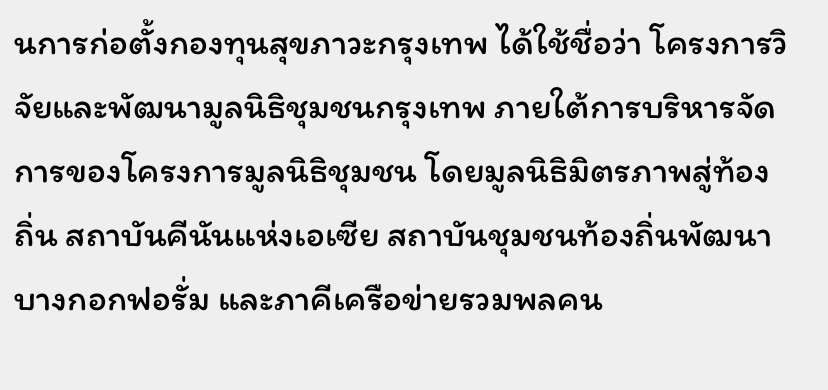นการก่อตั้งกองทุนสุขภาวะกรุงเทพ ได้ใช้ชื่อว่า โครงการวิจัยและพัฒนามูลนิธิชุมชนกรุงเทพ ภายใต้การบริหารจัดการของโครงการมูลนิธิชุมชน โดยมูลนิธิมิตรภาพสู่ท้องถิ่น สถาบันคีนันแห่งเอเซีย สถาบันชุมชนท้องถิ่นพัฒนา บางกอกฟอรั่ม และภาคีเครือข่ายรวมพลคน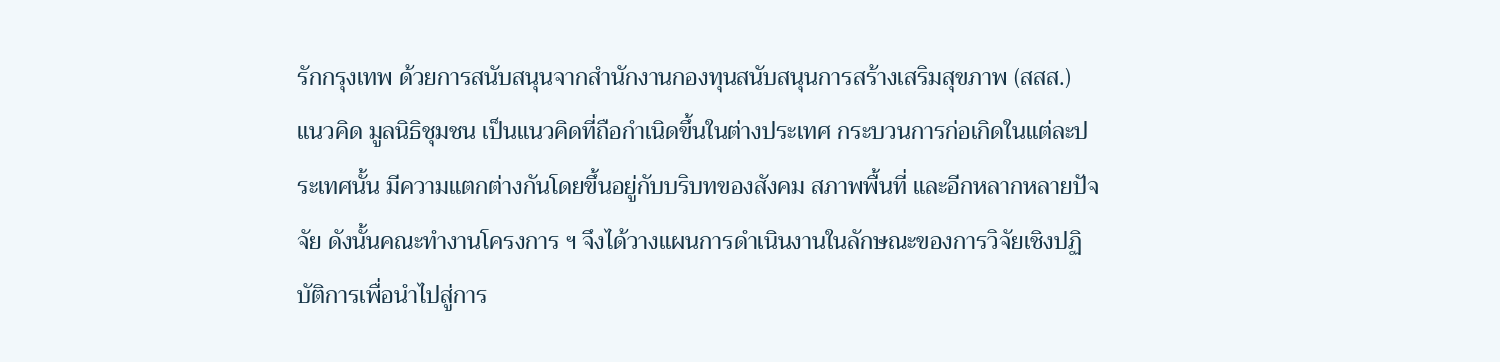รักกรุงเทพ ด้วยการสนับสนุนจากสำนักงานกองทุนสนับสนุนการสร้างเสริมสุขภาพ (สสส.)
แนวคิด มูลนิธิชุมชน เป็นแนวคิดที่ถือกำเนิดขึ้นในต่างประเทศ กระบวนการก่อเกิดในแต่ละประเทศนั้น มีความแตกต่างกันโดยขึ้นอยู่กับบริบทของสังคม สภาพพื้นที่ และอีกหลากหลายปัจจัย ดังนั้นคณะทำงานโครงการ ฯ จึงได้วางแผนการดำเนินงานในลักษณะของการวิจัยเชิงปฏิบัติการเพื่อนำไปสู่การ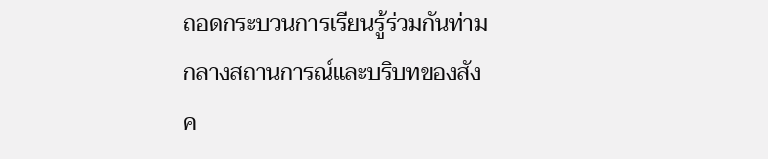ถอดกระบวนการเรียนรู้ร่วมกันท่ามกลางสถานการณ์และบริบทของสังค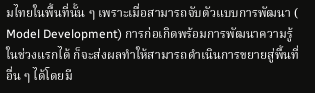มไทยในพื้นที่นั้น ๆ เพราะเมื่อสามารถจับตัวแบบการพัฒนา ( Model Development) การก่อเกิดพร้อมการพัฒนาความรู้ในช่วงแรกได้ ก็จะส่งผลทำให้สามารถดำเนินการขยายสู่พื้นที่อื่น ๆ ได้โดยมี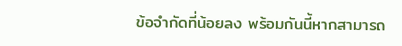ข้อจำกัดที่น้อยลง พร้อมกันนี้หากสามารถ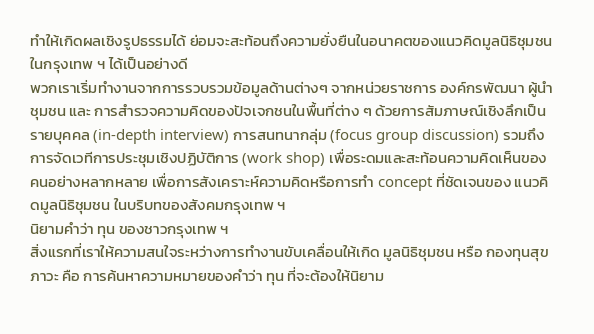ทำให้เกิดผลเชิงรูปธรรมได้ ย่อมจะสะท้อนถึงความยั่งยืนในอนาคตของแนวคิดมูลนิธิชุมชนในกรุงเทพ ฯ ได้เป็นอย่างดี
พวกเราเริ่มทำงานจากการรวบรวมข้อมูลด้านต่างๆ จากหน่วยราชการ องค์กรพัฒนา ผู้นำชุมชน และ การสำรวจความคิดของปัจเจกชนในพื้นที่ต่าง ๆ ด้วยการสัมภาษณ์เชิงลึกเป็นรายบุคคล (in-depth interview) การสนทนากลุ่ม (focus group discussion) รวมถึงการจัดเวทีการประชุมเชิงปฏิบัติการ (work shop) เพื่อระดมและสะท้อนความคิดเห็นของคนอย่างหลากหลาย เพื่อการสังเคราะห์ความคิดหรือการทำ concept ที่ชัดเจนของ แนวคิดมูลนิธิชุมชน ในบริบทของสังคมกรุงเทพ ฯ
นิยามคำว่า ทุน ของชาวกรุงเทพ ฯ
สิ่งแรกที่เราให้ความสนใจระหว่างการทำงานขับเคลื่อนให้เกิด มูลนิธิชุมชน หรือ กองทุนสุขภาวะ คือ การค้นหาความหมายของคำว่า ทุน ที่จะต้องให้นิยาม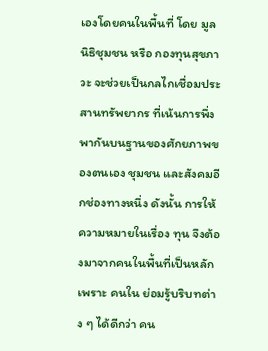เองโดยคนในพื้นที่ โดย มูลนิธิชุมชน หรือ กองทุนสุขภาวะ จะช่วยเป็นกลไกเชื่อมประสานทรัพยากร ที่เน้นการพึ่งพากันบนฐานของศักยภาพของตนเอง ชุมชน และสังคมอีกช่องทางหนึ่ง ดังนั้น การให้ความหมายในเรื่อง ทุน จึงต้องมาจากคนในพื้นที่เป็นหลักเพราะ คนใน ย่อมรู้บริบทต่าง ๆ ได้ดีกว่า คน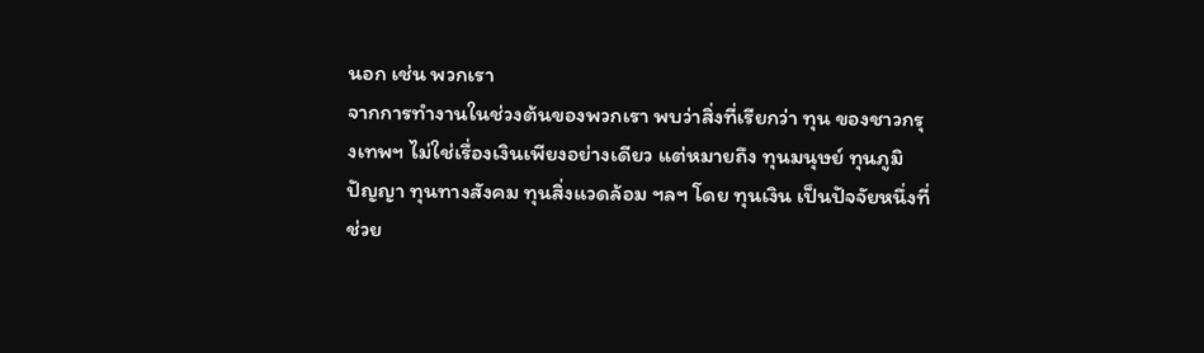นอก เช่น พวกเรา
จากการทำงานในช่วงต้นของพวกเรา พบว่าสิ่งที่เรียกว่า ทุน ของชาวกรุงเทพฯ ไม่ใช่เรื่องเงินเพียงอย่างเดียว แต่หมายถึง ทุนมนุษย์ ทุนภูมิปัญญา ทุนทางสังคม ทุนสิ่งแวดล้อม ฯลฯ โดย ทุนเงิน เป็นปัจจัยหนึ่งที่ช่วย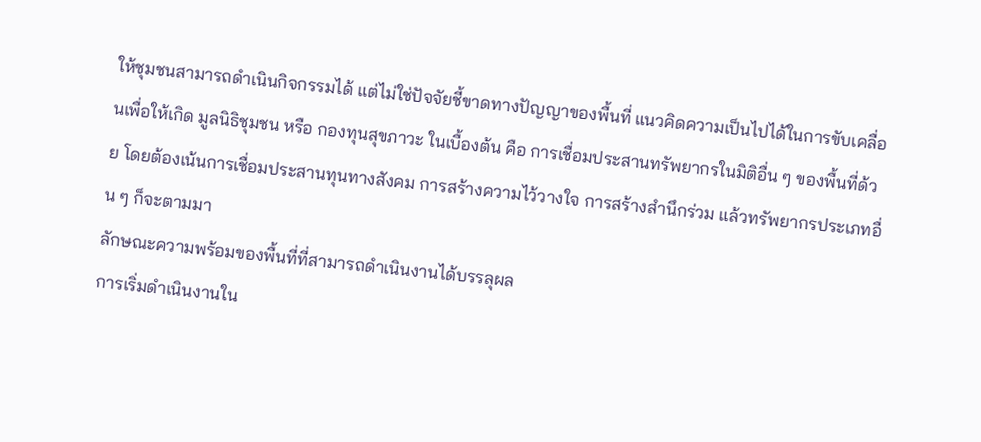ให้ชุมชนสามารถดำเนินกิจกรรมได้ แต่ไม่ใช่ปัจจัยชี้ขาดทางปัญญาของพื้นที่ แนวคิดความเป็นไปได้ในการขับเคลื่อนเพื่อให้เกิด มูลนิธิชุมชน หรือ กองทุนสุขภาวะ ในเบื้องต้น คือ การเชื่อมประสานทรัพยากรในมิติอื่น ๆ ของพื้นที่ด้วย โดยต้องเน้นการเชื่อมประสานทุนทางสังคม การสร้างความไว้วางใจ การสร้างสำนึกร่วม แล้วทรัพยากรประเภทอื่น ๆ ก็จะตามมา
ลักษณะความพร้อมของพื้นที่ที่สามารถดำเนินงานได้บรรลุผล
การเริ่มดำเนินงานใน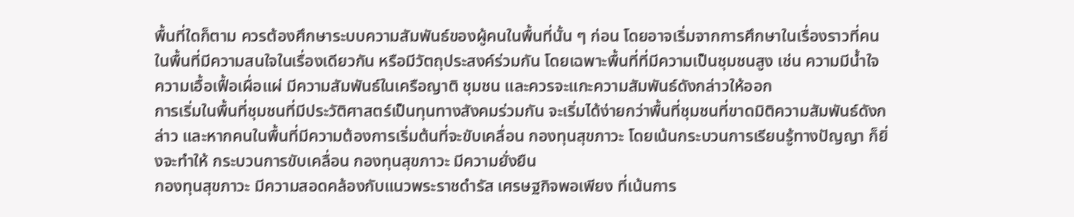พื้นที่ใดก็ตาม ควรต้องศึกษาระบบความสัมพันธ์ของผู้คนในพื้นที่นั้น ๆ ก่อน โดยอาจเริ่มจากการศึกษาในเรื่องราวที่คนในพื้นที่มีความสนใจในเรื่องเดียวกัน หรือมีวัตถุประสงค์ร่วมกัน โดยเฉพาะพื้นที่ที่มีความเป็นชุมชนสูง เช่น ความมีน้ำใจ ความเอื้อเฟื้อเผื่อแผ่ มีความสัมพันธ์ในเครือญาติ ชุมชน และควรจะแกะความสัมพันธ์ดังกล่าวให้ออก
การเริ่มในพื้นที่ชุมชนที่มีประวัติศาสตร์เป็นทุนทางสังคมร่วมกัน จะเริ่มได้ง่ายกว่าพื้นที่ชุมชนที่ขาดมิติความสัมพันธ์ดังกล่าว และหากคนในพื้นที่มีความต้องการเริ่มต้นที่จะขับเคลื่อน กองทุนสุขภาวะ โดยเน้นกระบวนการเรียนรู้ทางปัญญา ก็ยิ่งจะทำให้ กระบวนการขับเคลื่อน กองทุนสุขภาวะ มีความยั่งยืน
กองทุนสุขภาวะ มีความสอดคล้องกับแนวพระราชดำรัส เศรษฐกิจพอเพียง ที่เน้นการ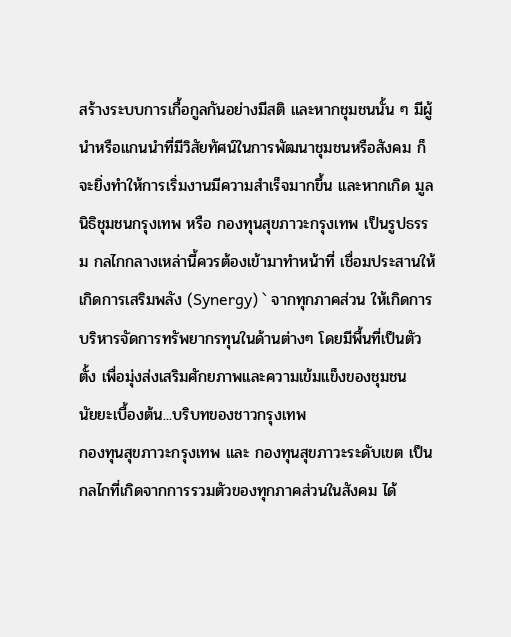สร้างระบบการเกื้อกูลกันอย่างมีสติ และหากชุมชนนั้น ๆ มีผู้นำหรือแกนนำที่มีวิสัยทัศน์ในการพัฒนาชุมชนหรือสังคม ก็จะยิ่งทำให้การเริ่มงานมีความสำเร็จมากขึ้น และหากเกิด มูลนิธิชุมชนกรุงเทพ หรือ กองทุนสุขภาวะกรุงเทพ เป็นรูปธรรม กลไกกลางเหล่านี้ควรต้องเข้ามาทำหน้าที่ เชื่อมประสานให้เกิดการเสริมพลัง (Synergy) ` จากทุกภาคส่วน ให้เกิดการบริหารจัดการทรัพยากรทุนในด้านต่างๆ โดยมีพื้นที่เป็นตัวตั้ง เพื่อมุ่งส่งเสริมศักยภาพและความเข้มแข็งของชุมชน
นัยยะเบื้องต้น...บริบทของชาวกรุงเทพ
กองทุนสุขภาวะกรุงเทพ และ กองทุนสุขภาวะระดับเขต เป็นกลไกที่เกิดจากการรวมตัวของทุกภาคส่วนในสังคม ได้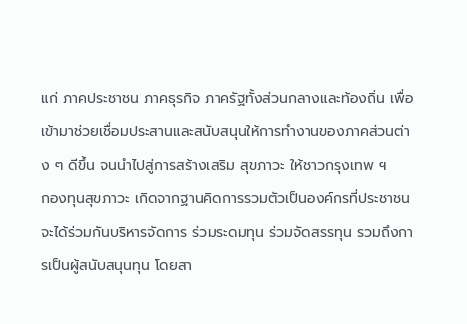แก่ ภาคประชาชน ภาคธุรกิจ ภาครัฐทั้งส่วนกลางและท้องถิ่น เพื่อเข้ามาช่วยเชื่อมประสานและสนับสนุนให้การทำงานของภาคส่วนต่าง ๆ ดีขึ้น จนนำไปสู่การสร้างเสริม สุขภาวะ ให้ชาวกรุงเทพ ฯ
กองทุนสุขภาวะ เกิดจากฐานคิดการรวมตัวเป็นองค์กรที่ประชาชนจะได้ร่วมกันบริหารจัดการ ร่วมระดมทุน ร่วมจัดสรรทุน รวมถึงการเป็นผู้สนับสนุนทุน โดยสา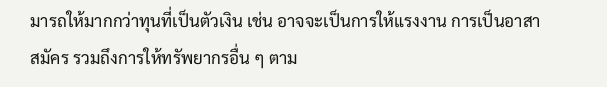มารถให้มากกว่าทุนที่เป็นตัวเงิน เช่น อาจจะเป็นการให้แรงงาน การเป็นอาสาสมัคร รวมถึงการให้ทรัพยากรอื่น ๆ ตาม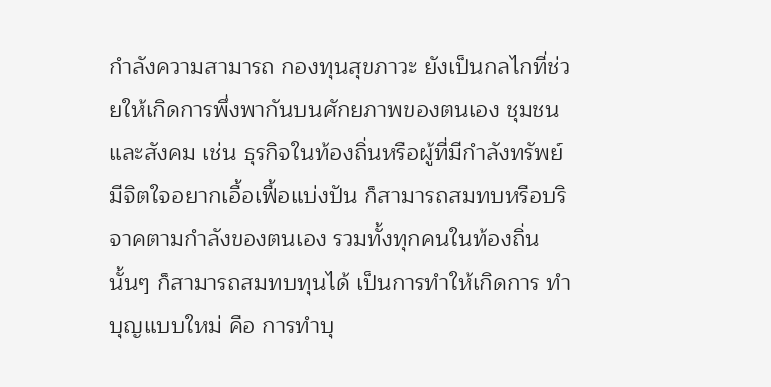กำลังความสามารถ กองทุนสุขภาวะ ยังเป็นกลไกที่ช่วยให้เกิดการพึ่งพากันบนศักยภาพของตนเอง ชุมชน และสังคม เช่น ธุรกิจในท้องถิ่นหรือผู้ที่มีกำลังทรัพย์มีจิตใจอยากเอื้อเฟื้อแบ่งปัน ก็สามารถสมทบหรือบริจาคตามกำลังของตนเอง รวมทั้งทุกคนในท้องถิ่นนั้นๆ ก็สามารถสมทบทุนได้ เป็นการทำให้เกิดการ ทำบุญแบบใหม่ คือ การทำบุ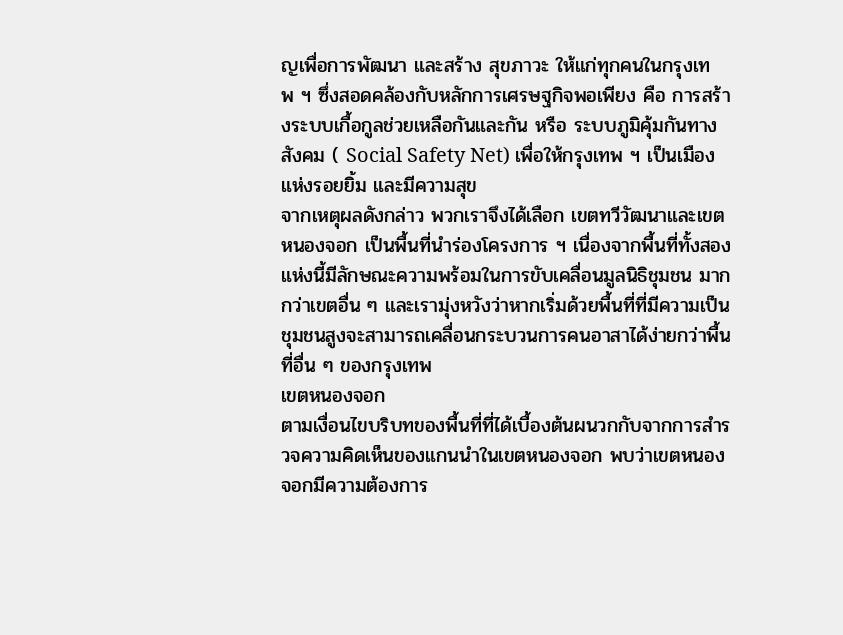ญเพื่อการพัฒนา และสร้าง สุขภาวะ ให้แก่ทุกคนในกรุงเทพ ฯ ซึ่งสอดคล้องกับหลักการเศรษฐกิจพอเพียง คือ การสร้างระบบเกื้อกูลช่วยเหลือกันและกัน หรือ ระบบภูมิคุ้มกันทางสังคม ( Social Safety Net) เพื่อให้กรุงเทพ ฯ เป็นเมืองแห่งรอยยิ้ม และมีความสุข
จากเหตุผลดังกล่าว พวกเราจึงได้เลือก เขตทวีวัฒนาและเขตหนองจอก เป็นพื้นที่นำร่องโครงการ ฯ เนื่องจากพื้นที่ทั้งสองแห่งนี้มีลักษณะความพร้อมในการขับเคลื่อนมูลนิธิชุมชน มากกว่าเขตอื่น ๆ และเรามุ่งหวังว่าหากเริ่มด้วยพื้นที่ที่มีความเป็นชุมชนสูงจะสามารถเคลื่อนกระบวนการคนอาสาได้ง่ายกว่าพื้นที่อื่น ๆ ของกรุงเทพ
เขตหนองจอก
ตามเงื่อนไขบริบทของพื้นที่ที่ได้เบื้องต้นผนวกกับจากการสำรวจความคิดเห็นของแกนนำในเขตหนองจอก พบว่าเขตหนองจอกมีความต้องการ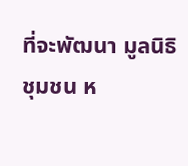ที่จะพัฒนา มูลนิธิชุมชน ห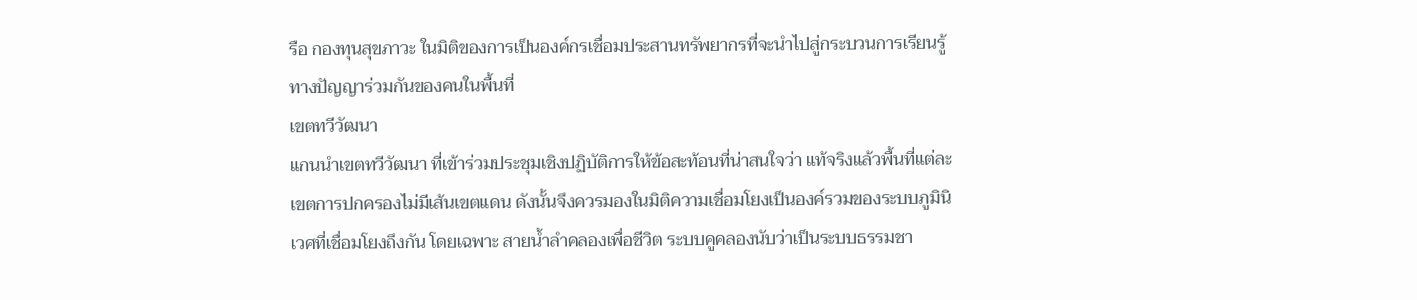รือ กองทุนสุขภาวะ ในมิติของการเป็นองค์กรเชื่อมประสานทรัพยากรที่จะนำไปสู่กระบวนการเรียนรู้ทางปัญญาร่วมกันของคนในพื้นที่
เขตทวีวัฒนา
แกนนำเขตทวีวัฒนา ที่เข้าร่วมประชุมเชิงปฏิบัติการให้ข้อสะท้อนที่น่าสนใจว่า แท้จริงแล้วพื้นที่แต่ละเขตการปกครองไม่มีเส้นเขตแดน ดังนั้นจึงควรมองในมิติความเชื่อมโยงเป็นองค์รวมของระบบภูมินิเวศที่เชื่อมโยงถึงกัน โดยเฉพาะ สายน้ำลำคลองเพื่อชีวิต ระบบคูคลองนับว่าเป็นระบบธรรมชา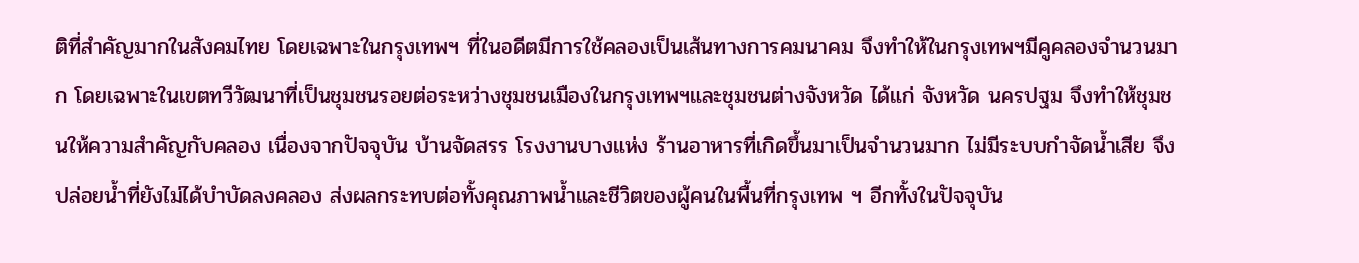ติที่สำคัญมากในสังคมไทย โดยเฉพาะในกรุงเทพฯ ที่ในอดีตมีการใช้คลองเป็นเส้นทางการคมนาคม จึงทำให้ในกรุงเทพฯมีคูคลองจำนวนมาก โดยเฉพาะในเขตทวีวัฒนาที่เป็นชุมชนรอยต่อระหว่างชุมชนเมืองในกรุงเทพฯและชุมชนต่างจังหวัด ได้แก่ จังหวัด นครปฐม จึงทำให้ชุมชนให้ความสำคัญกับคลอง เนื่องจากปัจจุบัน บ้านจัดสรร โรงงานบางแห่ง ร้านอาหารที่เกิดขึ้นมาเป็นจำนวนมาก ไม่มีระบบกำจัดน้ำเสีย จึงปล่อยน้ำที่ยังไม่ได้บำบัดลงคลอง ส่งผลกระทบต่อทั้งคุณภาพน้ำและชีวิตของผู้คนในพื้นที่กรุงเทพ ฯ อีกทั้งในปัจจุบัน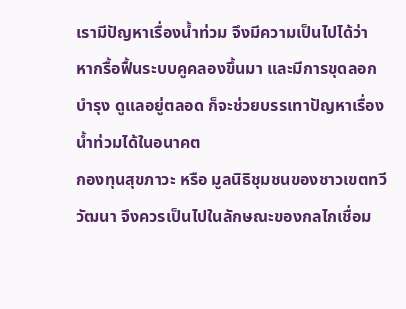เรามีปัญหาเรื่องน้ำท่วม จึงมีความเป็นไปได้ว่า หากรื้อฟื้นระบบคูคลองขึ้นมา และมีการขุดลอก บำรุง ดูแลอยู่ตลอด ก็จะช่วยบรรเทาปัญหาเรื่องน้ำท่วมได้ในอนาคต
กองทุนสุขภาวะ หรือ มูลนิธิชุมชนของชาวเขตทวีวัฒนา จึงควรเป็นไปในลักษณะของกลไกเชื่อม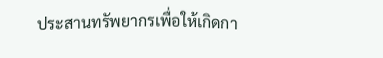ประสานทรัพยากรเพื่อให้เกิดกา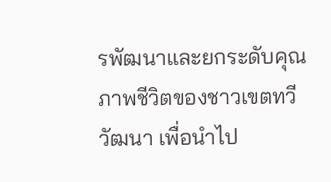รพัฒนาและยกระดับคุณภาพชีวิตของชาวเขตทวีวัฒนา เพื่อนำไป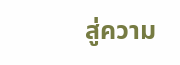สู่ความ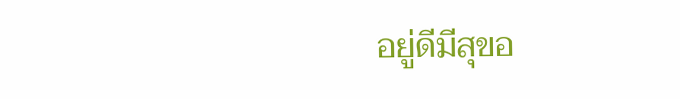อยู่ดีมีสุขอ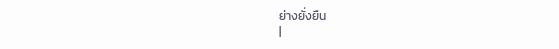ย่างยั่งยืน
|